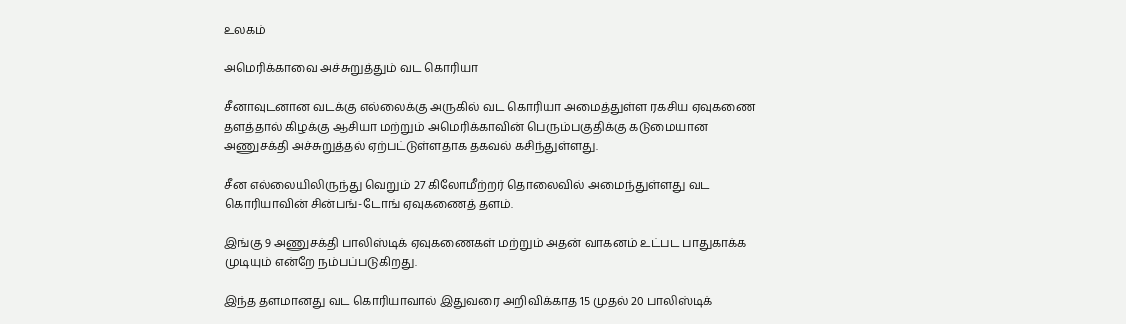உலகம்

அமெரிக்காவை அச்சுறுத்தும் வட கொரியா

சீனாவுடனான வடக்கு எல்லைக்கு அருகில் வட கொரியா அமைத்துள்ள ரகசிய ஏவுகணை தளத்தால் கிழக்கு ஆசியா மற்றும் அமெரிக்காவின் பெரும்பகுதிக்கு கடுமையான அணுசக்தி அச்சுறுத்தல் ஏற்பட்டுள்ளதாக தகவல் கசிந்துள்ளது.

சீன எல்லையிலிருந்து வெறும் 27 கிலோமீற்றர் தொலைவில் அமைந்துள்ளது வட கொரியாவின் சின்பங்-டோங் ஏவுகணைத் தளம்.

இங்கு 9 அணுசக்தி பாலிஸ்டிக் ஏவுகணைகள் மற்றும் அதன் வாகனம் உட்பட பாதுகாக்க முடியும் என்றே நம்பப்படுகிறது.

இந்த தளமானது வட கொரியாவால் இதுவரை அறிவிக்காத 15 முதல் 20 பாலிஸ்டிக்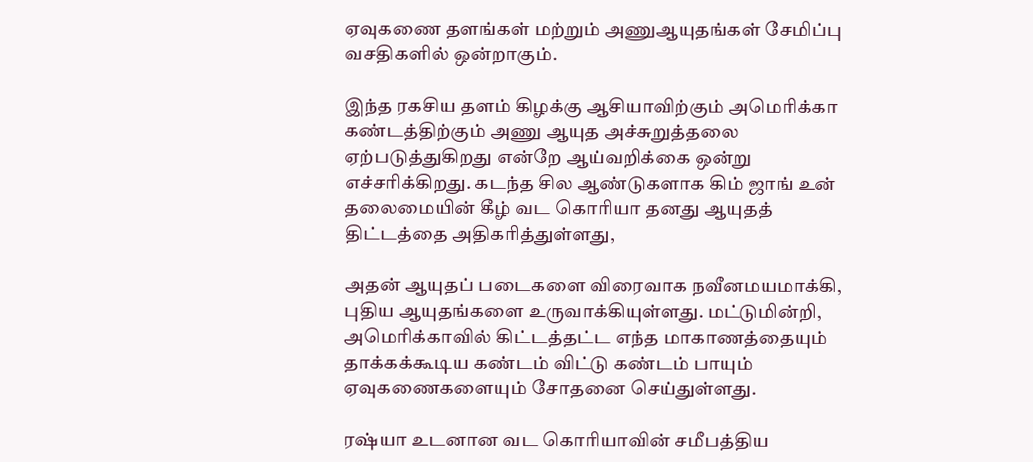ஏவுகணை தளங்கள் மற்றும் அணுஆயுதங்கள் சேமிப்பு வசதிகளில் ஒன்றாகும்.

இந்த ரகசிய தளம் கிழக்கு ஆசியாவிற்கும் அமெரிக்கா கண்டத்திற்கும் அணு ஆயுத அச்சுறுத்தலை ஏற்படுத்துகிறது என்றே ஆய்வறிக்கை ஒன்று எச்சரிக்கிறது. கடந்த சில ஆண்டுகளாக கிம் ஜாங் உன் தலைமையின் கீழ் வட கொரியா தனது ஆயுதத் திட்டத்தை அதிகரித்துள்ளது,

அதன் ஆயுதப் படைகளை விரைவாக நவீனமயமாக்கி, புதிய ஆயுதங்களை உருவாக்கியுள்ளது. மட்டுமின்றி, அமெரிக்காவில் கிட்டத்தட்ட எந்த மாகாணத்தையும் தாக்கக்கூடிய கண்டம் விட்டு கண்டம் பாயும் ஏவுகணைகளையும் சோதனை செய்துள்ளது.

ரஷ்யா உடனான வட கொரியாவின் சமீபத்திய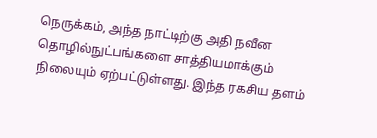நெருக்கம், அந்த நாட்டிற்கு அதி நவீன தொழில்நுட்பங்களை சாத்தியமாக்கும் நிலையும் ஏற்பட்டுள்ளது. இந்த ரகசிய தளம்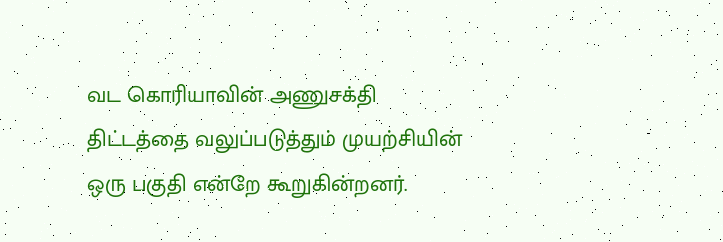வட கொரியாவின் அணுசக்தி திட்டத்தை வலுப்படுத்தும் முயற்சியின் ஒரு பகுதி என்றே கூறுகின்றனர்.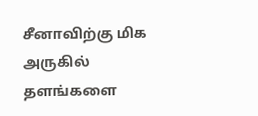சீனாவிற்கு மிக அருகில் தளங்களை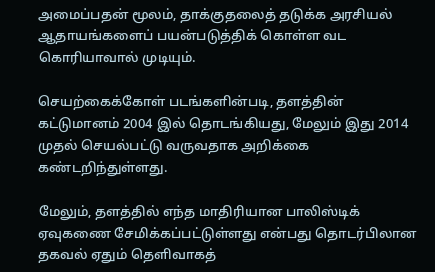அமைப்பதன் மூலம், தாக்குதலைத் தடுக்க அரசியல் ஆதாயங்களைப் பயன்படுத்திக் கொள்ள வட கொரியாவால் முடியும்.

செயற்கைக்கோள் படங்களின்படி, தளத்தின் கட்டுமானம் 2004 இல் தொடங்கியது, மேலும் இது 2014 முதல் செயல்பட்டு வருவதாக அறிக்கை கண்டறிந்துள்ளது.

மேலும், தளத்தில் எந்த மாதிரியான பாலிஸ்டிக் ஏவுகணை சேமிக்கப்பட்டுள்ளது என்பது தொடர்பிலான தகவல் ஏதும் தெளிவாகத்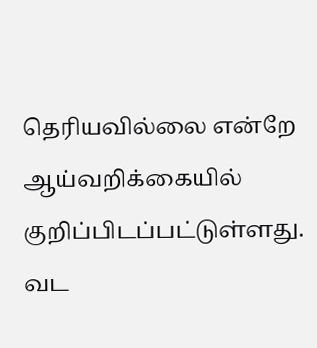தெரியவில்லை என்றே ஆய்வறிக்கையில் குறிப்பிடப்பட்டுள்ளது. வட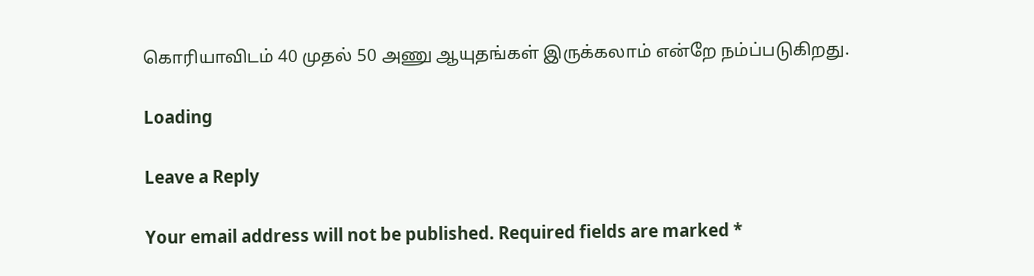கொரியாவிடம் 40 முதல் 50 அணு ஆயுதங்கள் இருக்கலாம் என்றே நம்ப்படுகிறது.

Loading

Leave a Reply

Your email address will not be published. Required fields are marked *